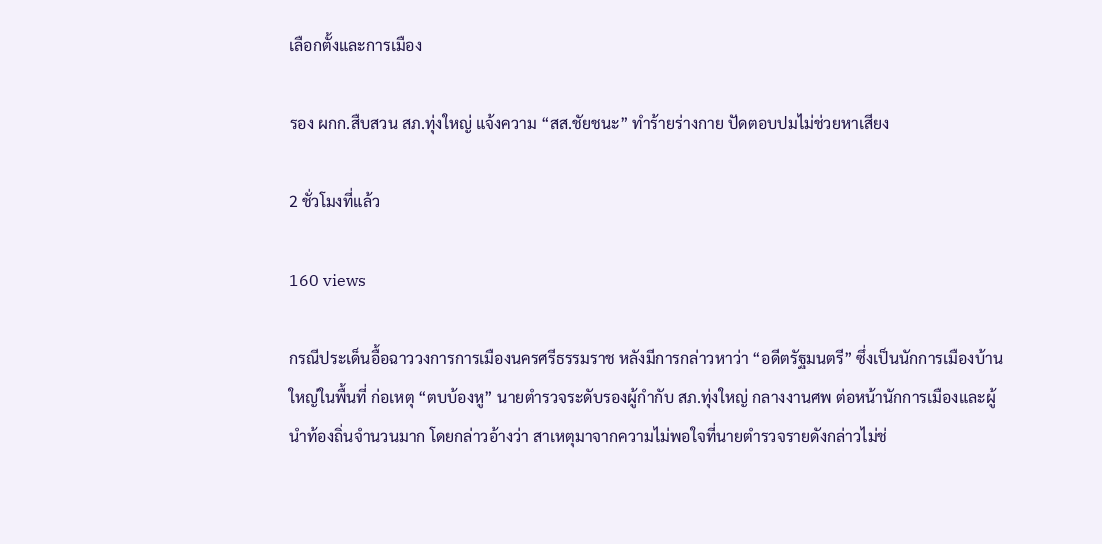เลือกตั้งและการเมือง

รอง ผกก.สืบสวน สภ.ทุ่งใหญ่ แจ้งความ “สส.ชัยชนะ” ทำร้ายร่างกาย ปัดตอบปมไม่ช่วยหาเสียง

2 ชั่วโมงที่แล้ว

160 views

กรณีประเด็นอื้อฉาววงการการเมืองนครศรีธรรมราช หลังมีการกล่าวหาว่า “อดีตรัฐมนตรี” ซึ่งเป็นนักการเมืองบ้านใหญ่ในพื้นที่ ก่อเหตุ “ตบบ้องหู” นายตำรวจระดับรองผู้กำกับ สภ.ทุ่งใหญ่ กลางงานศพ ต่อหน้านักการเมืองและผู้นำท้องถิ่นจำนวนมาก โดยกล่าวอ้างว่า สาเหตุมาจากความไม่พอใจที่นายตำรวจรายดังกล่าวไม่ช่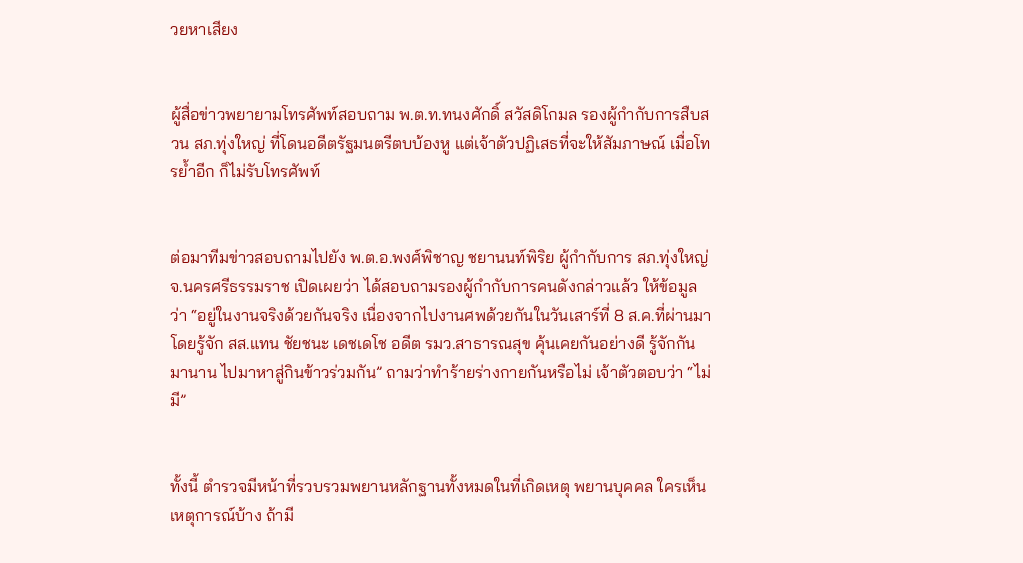วยหาเสียง


ผู้สื่อข่าวพยายามโทรศัพท์สอบถาม พ.ต.ท.ทนงศักดิ์ สวัสดิโกมล รองผู้กำกับการสืบสวน สภ.ทุ่งใหญ่ ที่โดนอดีตรัฐมนตรีตบบ้องหู แต่เจ้าตัวปฏิเสธที่จะให้สัมภาษณ์ เมื่อโทรย้ำอีก ก็ไม่รับโทรศัพท์


ต่อมาทีมข่าวสอบถามไปยัง พ.ต.อ.พงศ์พิชาญ ชยานนท์พิริย ผู้กำกับการ สภ.ทุ่งใหญ่ จ.นครศรีธรรมราช เปิดเผยว่า ได้สอบถามรองผู้กำกับการคนดังกล่าวแล้ว ให้ข้อมูลว่า “อยู่ในงานจริงด้วยกันจริง เนื่องจากไปงานศพด้วยกันในวันเสาร์ที่ 8 ส.ค.ที่ผ่านมา โดยรู้จัก สส.แทน ชัยชนะ เดชเดโช อดีต รมว.สาธารณสุข คุ้นเคยกันอย่างดี รู้จักกันมานาน ไปมาหาสู่กินข้าวร่วมกัน” ถามว่าทำร้ายร่างกายกันหรือไม่ เจ้าตัวตอบว่า “ไม่มี”


ทั้งนี้ ตำรวจมีหน้าที่รวบรวมพยานหลักฐานทั้งหมดในที่เกิดเหตุ พยานบุคคล ใครเห็นเหตุการณ์บ้าง ถ้ามี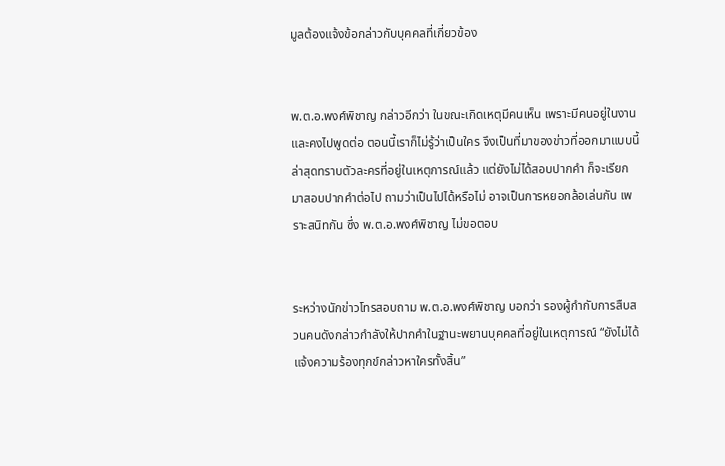มูลต้องแจ้งข้อกล่าวกับบุคคลที่เกี่ยวข้อง


พ.ต.อ.พงศ์พิชาญ กล่าวอีกว่า ในขณะเกิดเหตุมีคนเห็น เพราะมีคนอยู่ในงาน และคงไปพูดต่อ ตอนนี้เราก็ไม่รู้ว่าเป็นใคร จึงเป็นที่มาของข่าวที่ออกมาแบบนี้ ล่าสุดทราบตัวละครที่อยู่ในเหตุการณ์แล้ว แต่ยังไม่ได้สอบปากคำ ก็จะเรียกมาสอบปากคำต่อไป ถามว่าเป็นไปได้หรือไม่ อาจเป็นการหยอกล้อเล่นกัน เพราะสนิทกัน ซึ่ง พ.ต.อ.พงศ์พิชาญ ไม่ขอตอบ


ระหว่างนักข่าวโทรสอบถาม พ.ต.อ.พงศ์พิชาญ บอกว่า รองผู้กำกับการสืบสวนคนดังกล่าวกำลังให้ปากคำในฐานะพยานบุคคลที่อยู่ในเหตุการณ์ “ยังไม่ได้แจ้งความร้องทุกข์กล่าวหาใครทั้งสิ้น”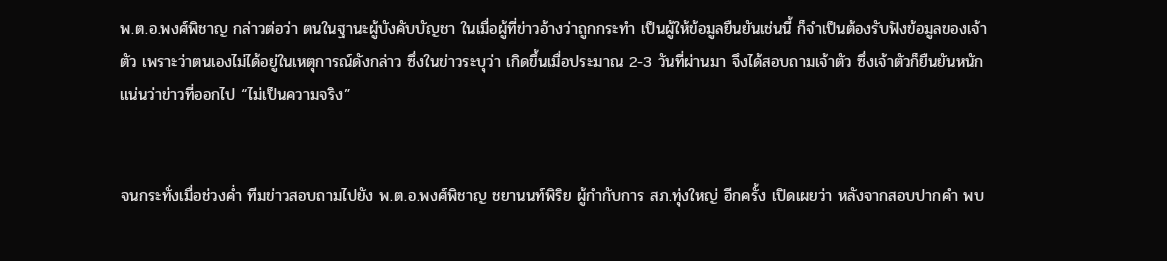พ.ต.อ.พงศ์พิชาญ กล่าวต่อว่า ตนในฐานะผู้บังคับบัญชา ในเมื่อผู้ที่ข่าวอ้างว่าถูกกระทำ เป็นผู้ให้ข้อมูลยืนยันเช่นนี้ ก็จำเป็นต้องรับฟังข้อมูลของเจ้าตัว เพราะว่าตนเองไม่ได้อยู่ในเหตุการณ์ดังกล่าว ซึ่งในข่าวระบุว่า เกิดขึ้นเมื่อประมาณ 2-3 วันที่ผ่านมา จึงได้สอบถามเจ้าตัว ซึ่งเจ้าตัวก็ยืนยันหนักแน่นว่าข่าวที่ออกไป “ไม่เป็นความจริง”


จนกระทั่งเมื่อช่วงค่ำ ทีมข่าวสอบถามไปยัง พ.ต.อ.พงศ์พิชาญ ชยานนท์พิริย ผู้กำกับการ สภ.ทุ่งใหญ่ อีกครั้ง เปิดเผยว่า หลังจากสอบปากคำ พบ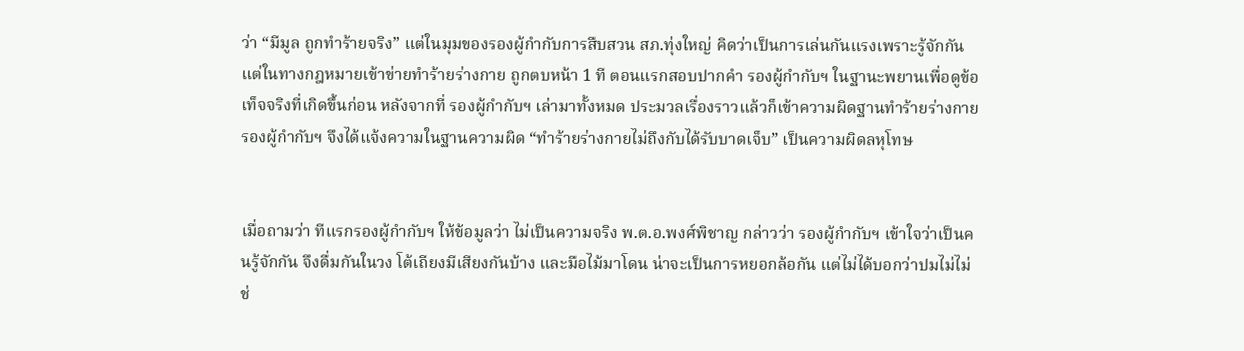ว่า “มีมูล ถูกทำร้ายจริง” แต่ในมุมของรองผู้กำกับการสืบสวน สภ.ทุ่งใหญ่ คิดว่าเป็นการเล่นกันแรงเพราะรู้จักกัน แต่ในทางกฎหมายเข้าข่ายทำร้ายร่างกาย ถูกตบหน้า 1 ที ตอนแรกสอบปากคำ รองผู้กำกับฯ ในฐานะพยานเพื่อดูข้อเท็จจริงที่เกิดขึ้นก่อน หลังจากที่ รองผู้กำกับฯ เล่ามาทั้งหมด ประมวลเรื่องราวแล้วก็เข้าความผิดฐานทำร้ายร่างกาย รองผู้กำกับฯ จึงได้แจ้งความในฐานความผิด “ทำร้ายร่างกายไม่ถึงกับได้รับบาดเจ็บ” เป็นความผิดลหุโทษ


เมื่อถามว่า ทีแรกรองผู้กำกับฯ ให้ข้อมูลว่า ไม่เป็นความจริง พ.ต.อ.พงศ์พิชาญ กล่าวว่า รองผู้กำกับฯ เข้าใจว่าเป็นคนรู้จักกัน จึงดื่มกันในวง โต้เถียงมีเสียงกันบ้าง และมือไม้มาโดน น่าจะเป็นการหยอกล้อกัน แต่ไม่ได้บอกว่าปมไม่ไม่ช่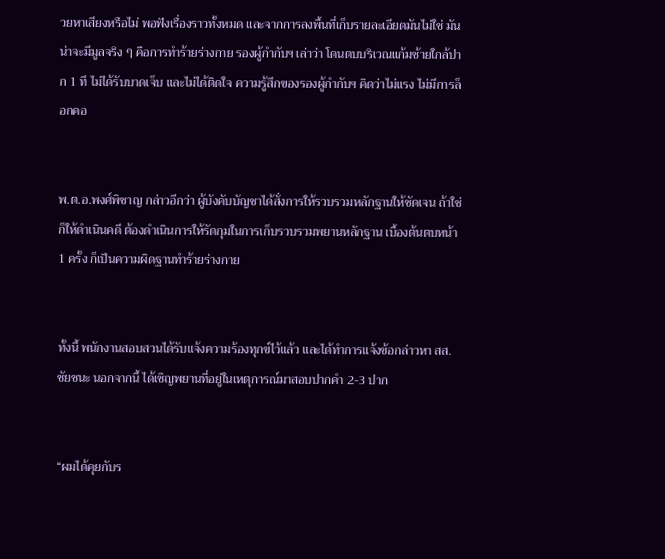วยหาเสียงหรือไม่ พอฟังเรื่องราวทั้งหมด และจากการลงพื้นที่เก็บรายละเอียดมันไม่ใช่ มันน่าจะมีมูลจริง ๆ คือการทำร้ายร่างกาย รองผู้กำกับฯ เล่าว่า โดนตบบริเวณแก้มซ้ายใกล้ปาก 1 ที ไม่ได้รับบาดเจ็บ และไม่ได้ติดใจ ความรู้สึกของรองผู้กำกับฯ คิดว่าไม่แรง ไม่มีการล็อกคอ


พ.ต.อ.พงศ์พิชาญ กล่าวอีกว่า ผู้บังคับบัญชาได้สั่งการให้รวบรวมหลักฐานให้ชัดเจน ถ้าใช่ก็ให้ดำเนินคดี ต้องดำเนินการให้รัดกุมในการเก็บรวบรวมพยานหลักฐาน เบื้องต้นตบหน้า 1 ครั้ง ก็เป็นความผิดฐานทำร้ายร่างกาย


ทั้งนี้ พนักงานสอบสวนได้รับแจ้งความร้องทุกข์ไว้แล้ว และได้ทำการแจ้งข้อกล่าวหา สส.ชัยชนะ นอกจากนี้ ได้เชิญพยานที่อยู่ในเหตุการณ์มาสอบปากคำ 2-3 ปาก


“ผมได้คุยกับร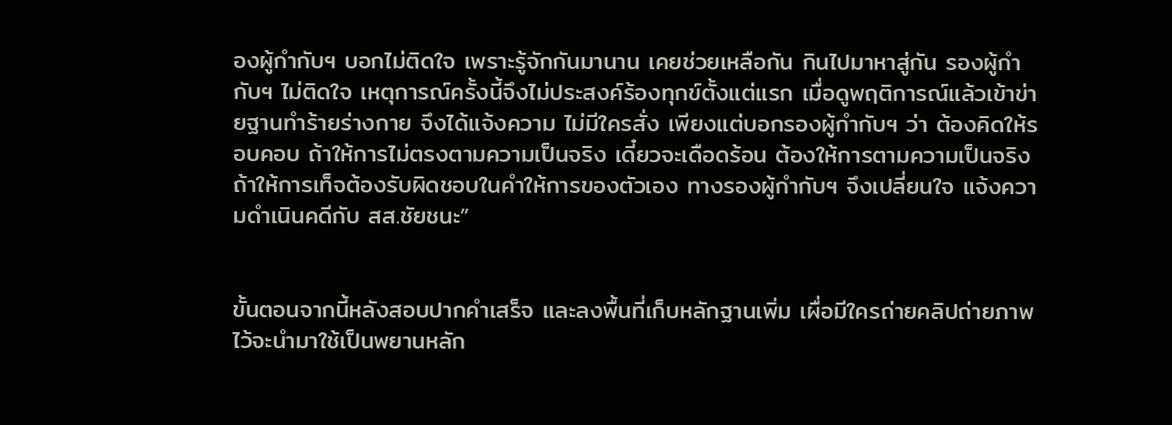องผู้กำกับฯ บอกไม่ติดใจ เพราะรู้จักกันมานาน เคยช่วยเหลือกัน กินไปมาหาสู่กัน รองผู้กำกับฯ ไม่ติดใจ เหตุการณ์ครั้งนี้จึงไม่ประสงค์ร้องทุกข์ตั้งแต่แรก เมื่อดูพฤติการณ์แล้วเข้าข่ายฐานทำร้ายร่างกาย จึงได้แจ้งความ ไม่มีใครสั่ง เพียงแต่บอกรองผู้กำกับฯ ว่า ต้องคิดให้รอบคอบ ถ้าให้การไม่ตรงตามความเป็นจริง เดี๋ยวจะเดือดร้อน ต้องให้การตามความเป็นจริง ถ้าให้การเท็จต้องรับผิดชอบในคำให้การของตัวเอง ทางรองผู้กำกับฯ จึงเปลี่ยนใจ แจ้งความดำเนินคดีกับ สส.ชัยชนะ”


ขั้นตอนจากนี้หลังสอบปากคำเสร็จ และลงพื้นที่เก็บหลักฐานเพิ่ม เผื่อมีใครถ่ายคลิปถ่ายภาพไว้จะนำมาใช้เป็นพยานหลัก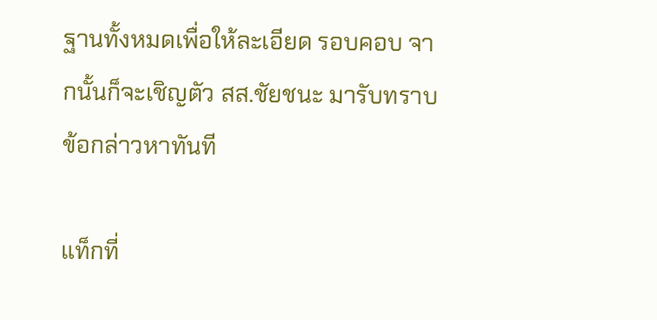ฐานทั้งหมดเพื่อให้ละเอียด รอบคอบ จากนั้นก็จะเชิญตัว สส.ชัยชนะ มารับทราบข้อกล่าวหาทันที

แท็กที่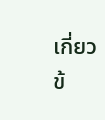เกี่ยวข้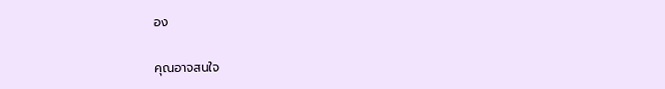อง

คุณอาจสนใจ